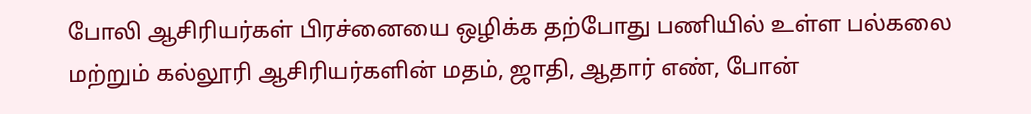போலி ஆசிரியர்கள் பிரச்னையை ஒழிக்க தற்போது பணியில் உள்ள பல்கலை மற்றும் கல்லூரி ஆசிரியர்களின் மதம், ஜாதி, ஆதார் எண், போன்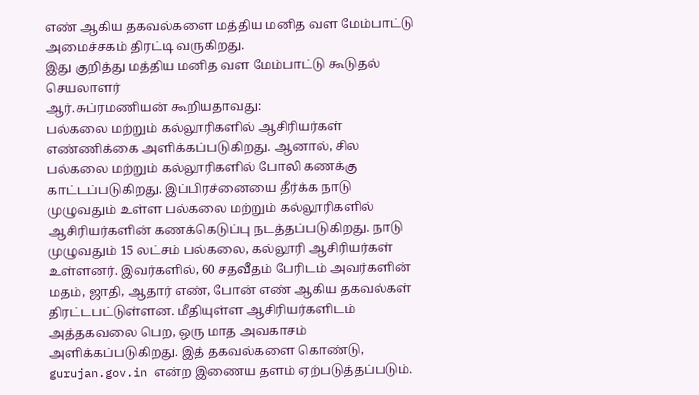எண் ஆகிய தகவல்களை மத்திய மனித வள மேம்பாட்டு அமைச்சகம் திரட்டி வருகிறது.
இது குறித்து மத்திய மனித வள மேம்பாட்டு கூடுதல் செயலாளர்
ஆர்.சுப்ரமணியன் கூறியதாவது:
பல்கலை மற்றும் கல்லூரிகளில் ஆசிரியர்கள் எண்ணிக்கை அளிக்கப்படுகிறது. ஆனால், சில பல்கலை மற்றும் கல்லூரிகளில் போலி கணக்கு காட்டப்படுகிறது. இப்பிரச்னையை தீர்க்க நாடு முழுவதும் உள்ள பல்கலை மற்றும் கல்லூரிகளில் ஆசிரியர்களின் கணக்கெடுப்பு நடத்தப்படுகிறது. நாடு முழுவதும் 15 லட்சம் பல்கலை, கல்லூரி ஆசிரியர்கள் உள்ளனர். இவர்களில், 60 சதவீதம் பேரிடம் அவர்களின் மதம், ஜாதி, ஆதார் எண், போன் எண் ஆகிய தகவல்கள் திரட்டபட்டுள்ளன. மீதியுள்ள ஆசிரியர்களிடம் அத்தகவலை பெற, ஒரு மாத அவகாசம் அளிக்கப்படுகிறது. இத் தகவல்களை கொண்டு, gurujan.gov.in என்ற இணைய தளம் ஏற்படுத்தப்படும்.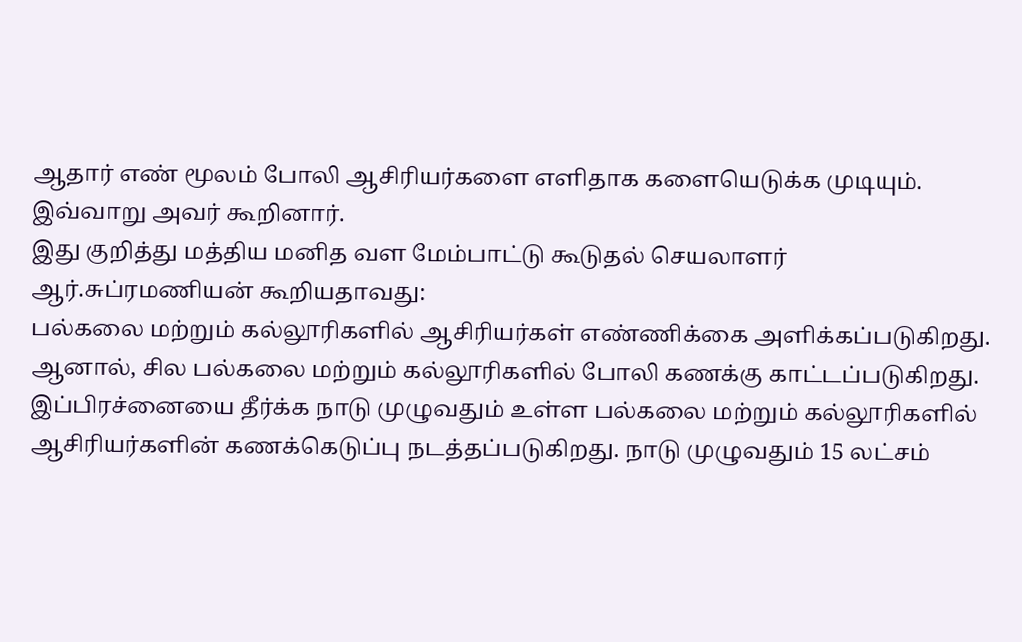ஆதார் எண் மூலம் போலி ஆசிரியர்களை எளிதாக களையெடுக்க முடியும். இவ்வாறு அவர் கூறினார்.
இது குறித்து மத்திய மனித வள மேம்பாட்டு கூடுதல் செயலாளர்
ஆர்.சுப்ரமணியன் கூறியதாவது:
பல்கலை மற்றும் கல்லூரிகளில் ஆசிரியர்கள் எண்ணிக்கை அளிக்கப்படுகிறது. ஆனால், சில பல்கலை மற்றும் கல்லூரிகளில் போலி கணக்கு காட்டப்படுகிறது. இப்பிரச்னையை தீர்க்க நாடு முழுவதும் உள்ள பல்கலை மற்றும் கல்லூரிகளில் ஆசிரியர்களின் கணக்கெடுப்பு நடத்தப்படுகிறது. நாடு முழுவதும் 15 லட்சம்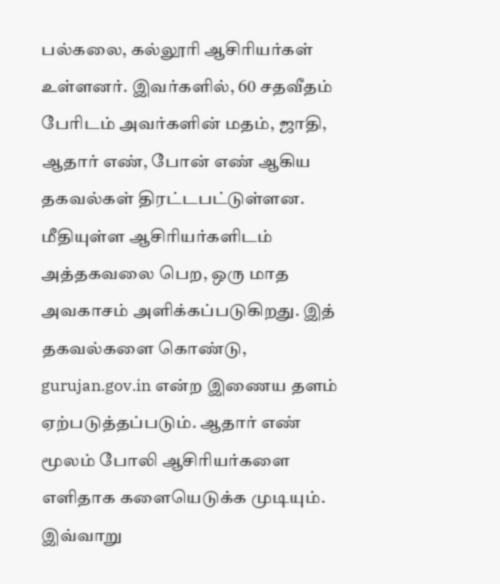பல்கலை, கல்லூரி ஆசிரியர்கள் உள்ளனர். இவர்களில், 60 சதவீதம் பேரிடம் அவர்களின் மதம், ஜாதி, ஆதார் எண், போன் எண் ஆகிய தகவல்கள் திரட்டபட்டுள்ளன. மீதியுள்ள ஆசிரியர்களிடம் அத்தகவலை பெற, ஒரு மாத அவகாசம் அளிக்கப்படுகிறது. இத் தகவல்களை கொண்டு, gurujan.gov.in என்ற இணைய தளம் ஏற்படுத்தப்படும். ஆதார் எண் மூலம் போலி ஆசிரியர்களை எளிதாக களையெடுக்க முடியும். இவ்வாறு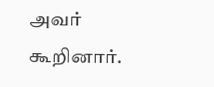அவர் கூறினார்.